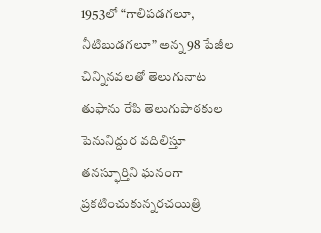1953లో “గాలిపడగలూ, నీటిబుడగలూ” అన్న 98 పేజీల చిన్నినవలతో తెలుగునాట తుఫాను రేపి తెలుగుపాఠకుల పెనునిద్దుర వదిలిస్తూ తనస్ఫూర్తిని ఘనంగా ప్రకటించుకున్నరచయిత్రి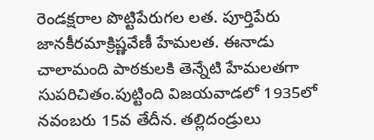రెండక్షరాల పొట్టిపేరుగల లత. పూర్తిపేరు జానకీరమాక్రిష్ణవేణీ హేమలత. ఈనాడు చాలామంది పాఠకులకి తెన్నేటి హేమలతగా సుపరిచితం.పుట్టింది విజయవాడలో 1935లో నవంబరు 15వ తేదీన. తల్లిదండ్రులు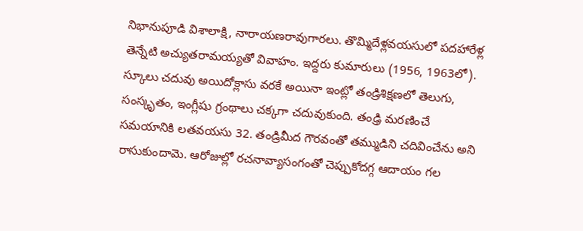నిభానుపూడి విశాలాక్షి, నారాయణరావుగారలు. తొమ్మిదేళ్లవయసులో పదహారేళ్ల తెన్నేటి అచ్యుతరామయ్యతో వివాహం. ఇద్దరు కుమారులు (1956, 1963లో). స్కూలు చదువు అయిదోక్లాసు వరకే అయినా ఇంట్లో తండ్రిశిక్షణలో తెలుగు, సంస్కృతం, ఇంగ్లీషు గ్రంథాలు చక్కగా చదువుకుంది. తంఢ్రి మరణించే సమయానికి లతవయసు 32. తండ్రిమీద గౌరవంతో తమ్ముడిని చదివించేను అని రాసుకుందామె. ఆరోజుల్లో రచనావ్యాసంగంతో చెప్పుకోదగ్గ ఆదాయం గల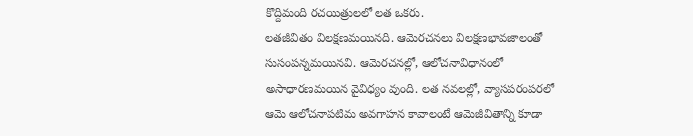కొద్దిమంది రచయిత్రులలో లత ఒకరు.
లతజీవితం విలక్షణమయినది. ఆమెరచనలు విలక్షణభావజాలంతో సుసంపన్నమయినవి. ఆమెరచనల్లో, ఆలోచనావిధానంలో అసాధారణమయిన వైవిధ్యం వుంది. లత నవలల్లో, వ్యాసపరంపరలో ఆమె ఆలోచనాపటిమ అవగాహన కావాలంటే ఆమెజీవితాన్ని కూడా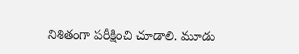నిశితంగా పరీక్షించి చూడాలి. మూడు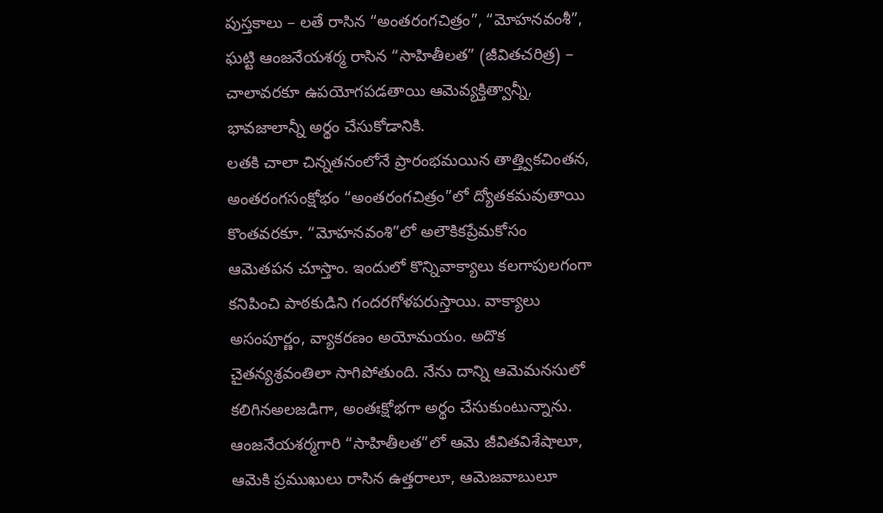పుస్తకాలు – లతే రాసిన “అంతరంగచిత్రం”, “మోహనవంశీ”, ఘట్టి ఆంజనేయశర్మ రాసిన “సాహితీలత” (జీవితచరిత్ర) – చాలావరకూ ఉపయోగపడతాయి ఆమెవ్యక్తిత్వాన్నీ, భావజాలాన్నీ అర్థం చేసుకోడానికి.
లతకి చాలా చిన్నతనంలోనే ప్రారంభమయిన తాత్త్వికచింతన, అంతరంగసంక్షోభం “అంతరంగచిత్రం”లో ద్యోతకమవుతాయి కొంతవరకూ. “మోహనవంశి”లో అలౌకికప్రేమకోసం ఆమెతపన చూస్తాం. ఇందులో కొన్నివాక్యాలు కలగాపులగంగా కనిపించి పాఠకుడిని గందరగోళపరుస్తాయి. వాక్యాలు అసంపూర్ణం, వ్యాకరణం అయోమయం. అదొక చైతన్యశ్రవంతిలా సాగిపోతుంది. నేను దాన్ని ఆమెమనసులో కలిగినఅలజడిగా, అంతఃక్షోభగా అర్థం చేసుకుంటున్నాను. ఆంజనేయశర్మగారి “సాహితీలత”లో ఆమె జీవితవిశేషాలూ, ఆమెకి ప్రముఖులు రాసిన ఉత్తరాలూ, ఆమెజవాబులూ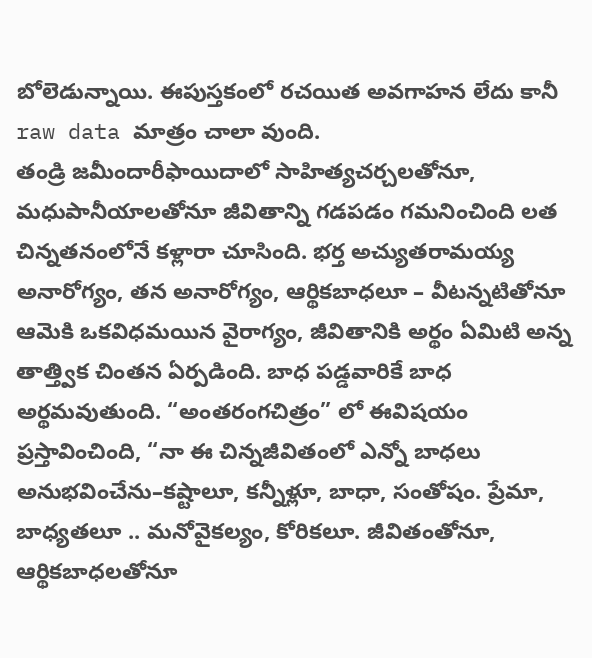బోలెడున్నాయి. ఈపుస్తకంలో రచయిత అవగాహన లేదు కానీ raw data మాత్రం చాలా వుంది.
తండ్రి జమీందారీఫాయిదాలో సాహిత్యచర్చలతోనూ, మధుపానీయాలతోనూ జీవితాన్ని గడపడం గమనించింది లత చిన్నతనంలోనే కళ్లారా చూసింది. భర్త అచ్యుతరామయ్య అనారోగ్యం, తన అనారోగ్యం, ఆర్థికబాధలూ – వీటన్నటితోనూ ఆమెకి ఒకవిధమయిన వైరాగ్యం, జీవితానికి అర్థం ఏమిటి అన్న తాత్త్విక చింతన ఏర్పడింది. బాధ పడ్డవారికే బాధ అర్థమవుతుంది. “అంతరంగచిత్రం” లో ఈవిషయం ప్రస్తావించింది, “నా ఈ చిన్నజీవితంలో ఎన్నో బాధలు అనుభవించేను–కష్టాలూ, కన్నీళ్లూ, బాధా, సంతోషం. ప్రేమా, బాధ్యతలూ .. మనోవైకల్యం, కోరికలూ. జీవితంతోనూ, ఆర్థికబాధలతోనూ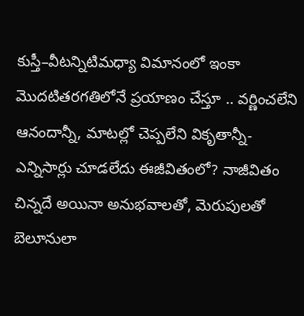కుస్తీ–వీటన్నిటిమధ్యా విమానంలో ఇంకా మొదటితరగతిలోనే ప్రయాణం చేస్తూ .. వర్ణించలేని ఆనందాన్నీ, మాటల్లో చెప్పలేని వికృతాన్నీ-ఎన్నిసార్లు చూడలేదు ఈజీవితంలో? నాజీవితం చిన్నదే అయినా అనుభవాలతో, మెరుపులతో బెలూనులా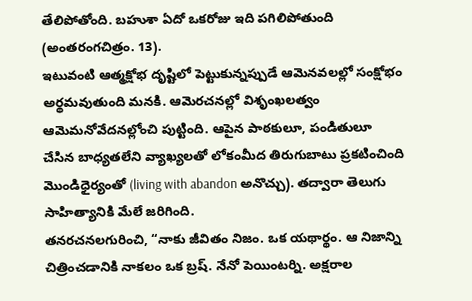తేలిపోతోంది. బహుశా ఏదో ఒకరోజు ఇది పగిలిపోతుంది (అంతరంగచిత్రం. 13).
ఇటువంటి ఆత్మక్షోభ దృష్టిలో పెట్టుకున్నప్పుడే ఆమెనవలల్లో సంక్షోభం అర్థమవుతుంది మనకి. ఆమెరచనల్లో విశృంఖలత్వం ఆమెమనోవేదనల్లోంచి పుట్టింది. ఆపైన పాఠకులూ, పండితులూ చేసిన బాధ్యతలేని వ్యాఖ్యలతో లోకంమీద తిరుగుబాటు ప్రకటించింది మొండిధైర్యంతో (living with abandon అనొచ్చు). తద్వారా తెలుగు సాహిత్యానికి మేలే జరిగింది.
తనరచనలగురించి, “నాకు జీవితం నిజం. ఒక యథార్థం. ఆ నిజాన్ని చిత్రించడానికి నాకలం ఒక బ్రష్. నేనో పెయింటర్ని. అక్షరాల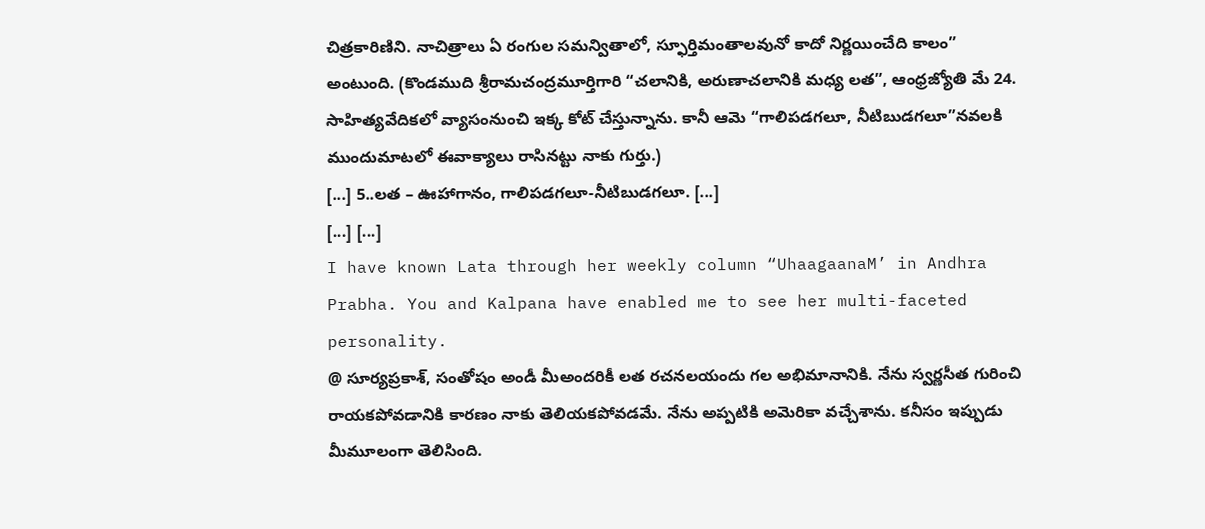చిత్రకారిణిని. నాచిత్రాలు ఏ రంగుల సమన్వితాలో, స్ఫూర్తిమంతాలవునో కాదో నిర్ణయించేది కాలం” అంటుంది. (కొండముది శ్రీరామచంద్రమూర్తిగారి “చలానికి, అరుణాచలానికి మధ్య లత”, ఆంధ్రజ్యోతి మే 24. సాహిత్యవేదికలో వ్యాసంనుంచి ఇక్క కోట్ చేస్తున్నాను. కానీ ఆమె “గాలిపడగలూ, నీటిబుడగలూ”నవలకి ముందుమాటలో ఈవాక్యాలు రాసినట్టు నాకు గుర్తు.)
[...] 5..లత – ఊహాగానం, గాలిపడగలూ-నీటిబుడగలూ. [...]
[...] [...]
I have known Lata through her weekly column “UhaagaanaM’ in Andhra Prabha. You and Kalpana have enabled me to see her multi-faceted personality.
@ సూర్యప్రకాశ్, సంతోషం అండీ మీఅందరికీ లత రచనలయందు గల అభిమానానికి. నేను స్వర్ణసీత గురించి రాయకపోవడానికి కారణం నాకు తెలియకపోవడమే. నేను అప్పటికి అమెరికా వచ్చేశాను. కనీసం ఇప్పుడు మీమూలంగా తెలిసింది.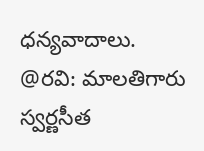ధన్యవాదాలు.
@రవి: మాలతిగారు స్వర్ణసీత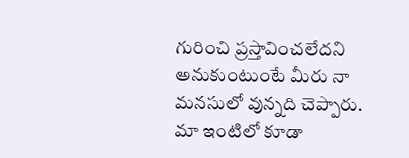గురించి ప్రస్తావించలేదని అనుకుంటుంటే మీరు నా మనసులో వున్నది చెప్పారు. మా ఇంటిలో కూడా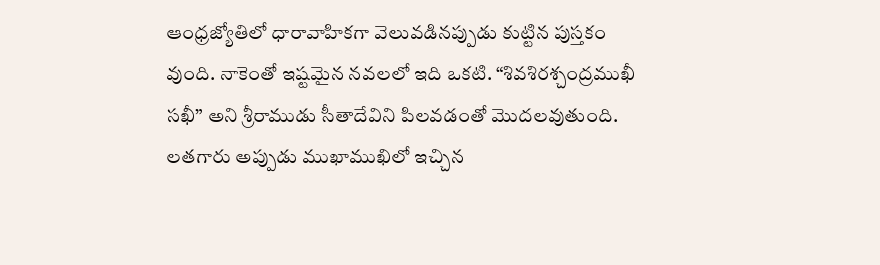ఆంధ్రజ్యోతిలో ధారావాహికగా వెలువడినప్పుడు కుట్టిన పుస్తకం వుంది. నాకెంతో ఇష్టమైన నవలలో ఇది ఒకటి. “శివశిరశ్చంద్రముఖీ సఖీ” అని శ్రీరాముడు సీతాదేవిని పిలవడంతో మొదలవుతుంది.
లతగారు అప్పుడు ముఖాముఖిలో ఇచ్చిన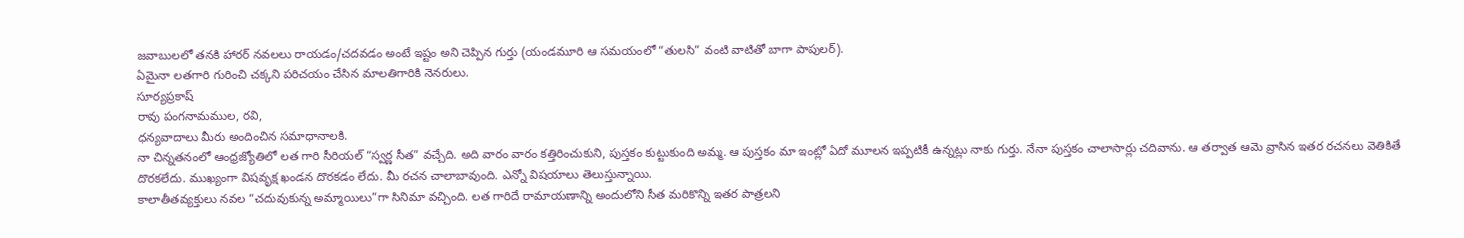జవాబులలో తనకి హారర్ నవలలు రాయడం/చదవడం అంటే ఇష్టం అని చెప్పిన గుర్తు (యండమూరి ఆ సమయంలో “తులసి” వంటి వాటితో బాగా పాపులర్).
ఏమైనా లతగారి గురించి చక్కని పరిచయం చేసిన మాలతిగారికి నెనరులు.
సూర్యప్రకాష్
రావు పంగనామముల, రవి,
ధన్యవాదాలు మీరు అందించిన సమాధానాలకి.
నా చిన్నతనంలో ఆంధ్రజ్యోతిలో లత గారి సీరియల్ “స్వర్ణ సీత” వచ్చేది. అది వారం వారం కత్తిరించుకుని, పుస్తకం కుట్టుకుంది అమ్మ. ఆ పుస్తకం మా ఇంట్లో ఏదో మూలన ఇప్పటికీ ఉన్నట్లు నాకు గుర్తు. నేనా పుస్తకం చాలాసార్లు చదివాను. ఆ తర్వాత ఆమె వ్రాసిన ఇతర రచనలు వెతికితే దొరకలేదు. ముఖ్యంగా విషవృక్ష ఖండన దొరకడం లేదు. మీ రచన చాలాబావుంది. ఎన్నో విషయాలు తెలుస్తున్నాయి.
కాలాతీతవ్యక్తులు నవల “చదువుకున్న అమ్మాయిలు”గా సినిమా వచ్చింది. లత గారిదే రామాయణాన్ని అందులోని సీత మరికొన్ని ఇతర పాత్రలని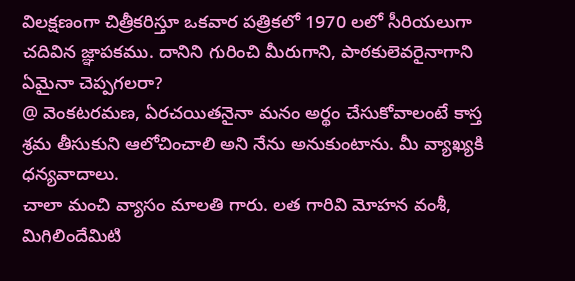విలక్షణంగా చిత్రీకరిస్తూ ఒకవార పత్రికలో 1970 లలో సీరియలుగా చదివిన జ్ఞాపకము. దానిని గురించి మీరుగాని, పాఠకులెవరైనాగాని ఏమైనా చెప్పగలరా?
@ వెంకటరమణ, ఏరచయితనైనా మనం అర్థం చేసుకోవాలంటే కాస్త శ్రమ తీసుకుని ఆలోచించాలి అని నేను అనుకుంటాను. మీ వ్యాఖ్యకి ధన్యవాదాలు.
చాలా మంచి వ్యాసం మాలతి గారు. లత గారివి మోహన వంశీ, మిగిలిందేమిటి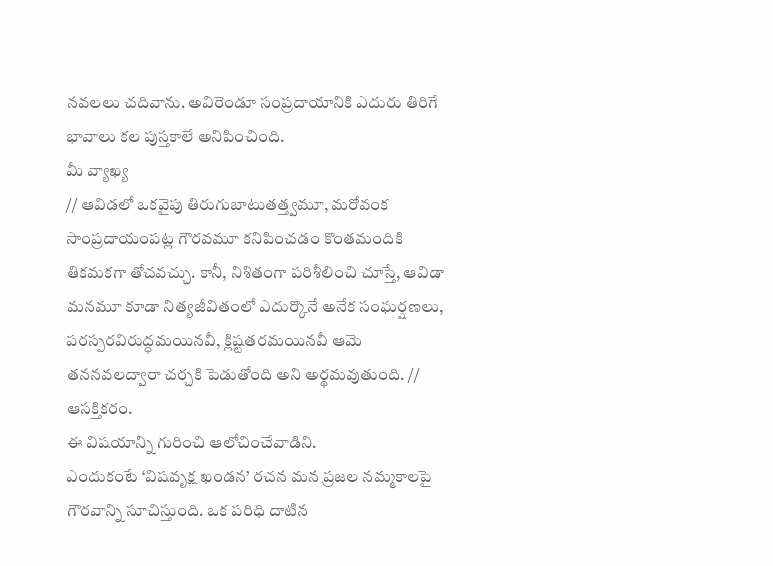నవలలు చదివాను. అవిరెండూ సంప్రదాయానికి ఎదురు తిరిగే భావాలు కల పుస్తకాలే అనిపించింది.
మీ వ్యాఖ్య
// ఆవిడలో ఒకవైపు తిరుగుబాటుతత్త్వమూ, మరోవంక సాంప్రదాయంపట్ల గౌరవమూ కనిపించడం కొంతమందికి తికమకగా తోచవచ్చు. కానీ, నిశితంగా పరిశీలించి చూస్తే, ఆవిడా మనమూ కూడా నిత్యజీవితంలో ఎదుర్కొనే అనేక సంఘర్షణలు, పరస్పరవిరుద్ధమయినవీ, క్లిష్టతరమయినవీ ఆమె తననవలద్వారా చర్చకి పెడుతోంది అని అర్థమవుతుంది. //
ఆసక్తికరం.
ఈ విషయాన్ని గురించి ఆలోచించేవాడిని.
ఎందుకంటే ‘విషవృక్ష ఖండన’ రచన మన ప్రజల నమ్మకాలపై గౌరవాన్ని సూచిస్తుంది. ఒక పరిధి దాటిన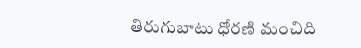తిరుగుబాటు ధోరణి మంచిది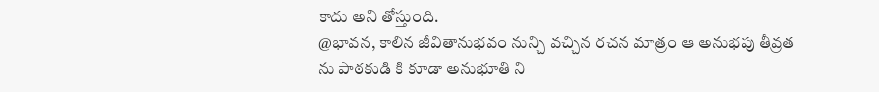కాదు అని తోస్తుంది.
@భావన, కాలిన జీవితానుభవం నున్చి వచ్చిన రచన మాత్రం ఆ అనుభపు తీవ్రత ను పాఠకుడి కి కూడా అనుభూతి ని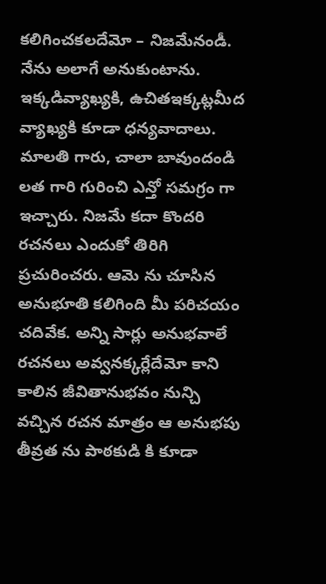కలిగించకలదేమో – నిజమేనండీ. నేను అలాగే అనుకుంటాను. ఇక్కడివ్యాఖ్యకి, ఉచితఇక్కట్లమీద వ్యాఖ్యకి కూడా ధన్యవాదాలు.
మాలతి గారు, చాలా బావుందండి లత గారి గురించి ఎన్తో సమగ్రం గా ఇచ్చారు. నిజమే కదా కొందరి రచనలు ఎందుకో తిరిగి ప్రచురించరు. ఆమె ను చూసిన అనుభూతి కలిగింది మీ పరిచయం చదివేక. అన్ని సార్లు అనుభవాలే రచనలు అవ్వనక్కర్లేదేమో కాని కాలిన జీవితానుభవం నున్చి వచ్చిన రచన మాత్రం ఆ అనుభపు తీవ్రత ను పాఠకుడి కి కూడా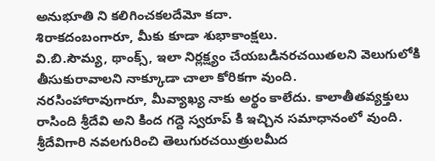అనుభూతి ని కలిగించకలదేమో కదా.
శిరాకదంబంగారూ, మీకు కూడా శుభాకాంక్షలు.
వి.బి.సౌమ్య, థాంక్స్, ఇలా నిర్లక్ష్యం చేయబడినరచయితలని వెలుగులోకి తీసుకురావాలని నాక్కూడా చాలా కోరికగా వుంది.
నరసింహారావుగారూ, మీవ్యాఖ్య నాకు అర్థం కాలేదు. కాలాతీతవ్యక్తులు రాసింది శ్రీదేవి అని కింద గద్దె స్వరూప్ కి ఇచ్చిన సమాధానంలో వుంది. శ్రీదేవిగారి నవలగురించి తెలుగురచయిత్రులమీద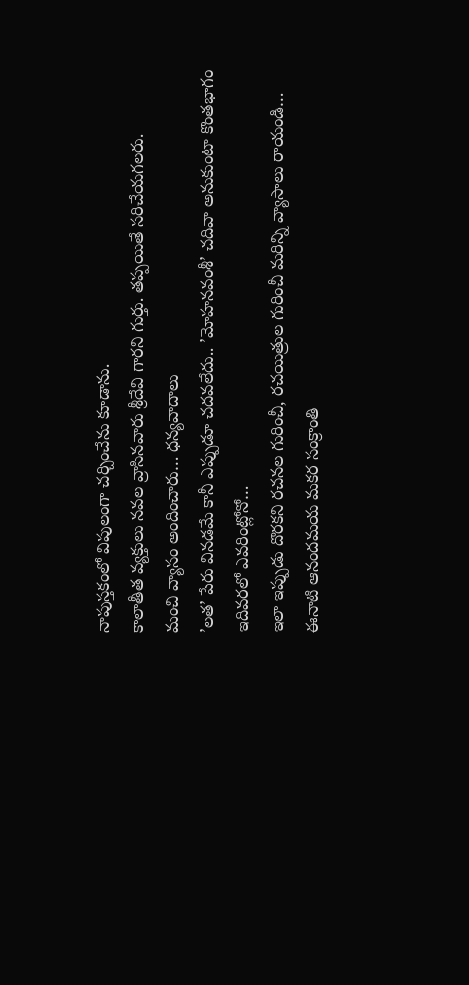నాపుస్తకంలో విపులంగా చర్చించేను కూడాను.
కాలాతీత వ్యక్తులు నవల వ్రాసినవారు శ్రీదేవి గారని గుర్తు. తప్పయితే సరిచేయగలరు.
మంచి వ్యాసం అందించారు… ధన్యవాదాలు
’లత’ పేరు వినడమే కానీ ఎప్పుడూ చదవలేదు.. ’మోహనవంశీ’ చదివా అనుకుంటా కొంతభాగం ఇదివరలో ఎవరింట్లోనో…
ఇలా ఇప్పుడు దొరకని రచనల గురించీ, రచయిత్రుల గురించీ మరిన్ని వ్యాసాలు రాయండి…
ఈనాటి ఆనందమయ మకర సంక్రాంతి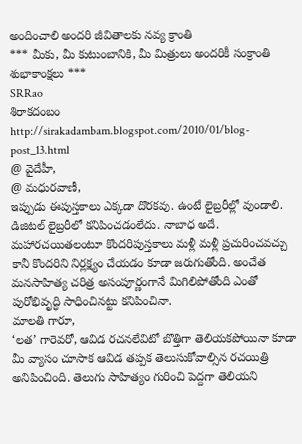అందించాలి అందరి జీవితాలకు నవ్య క్రాంతి
*** మీకు, మీ కుటుంబానికి, మీ మిత్రులు అందరికీ సంక్రాంతి శుభాకాంక్షలు ***
SRRao
శిరాకదంబం
http://sirakadambam.blogspot.com/2010/01/blog-post_13.html
@ వైదేహీ,
@ మధురవాణీ,
ఇప్పుడు ఈపుస్తకాలు ఎక్కడా దొరకవు. ఉంటే లైబ్రరీల్లో వుండాలి. డిజిటల్ లైబ్రరీలో కనిపించడంలేదు. నాబాధ అదే. మహారచయితలంటూ కొందరిపుస్తకాలు మళ్లీ మళ్లీ ప్రచురించవచ్చు కానీ కొందరిని నిర్లక్ష్యం చేయడం కూడా జరుగుతోంది. అంచేత మనసాహిత్య చరిత్ర అసంపూర్ణంగానే మిగిలిపోతోంది ఎంతో పురోభివృద్ధి సాధించినట్టు కనిపించినా.
మాలతి గారూ,
‘లత’ గారెవరో, ఆవిడ రచనలేవిటో బొత్తిగా తెలియకపోయినా కూడా మీ వ్యాసం చూసాక ఆవిడ తప్పక తెలుసుకోవాల్సిన రచయిత్రి అనిపించింది. తెలుగు సాహిత్యం గురించి పెద్దగా తెలియని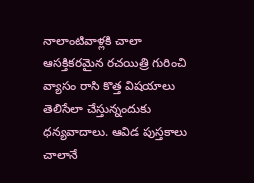నాలాంటివాళ్లకి చాలా ఆసక్తికరమైన రచయిత్రి గురించి వ్యాసం రాసి కొత్త విషయాలు తెలిసేలా చేస్తున్నందుకు ధన్యవాదాలు. ఆవిడ పుస్తకాలు చాలానే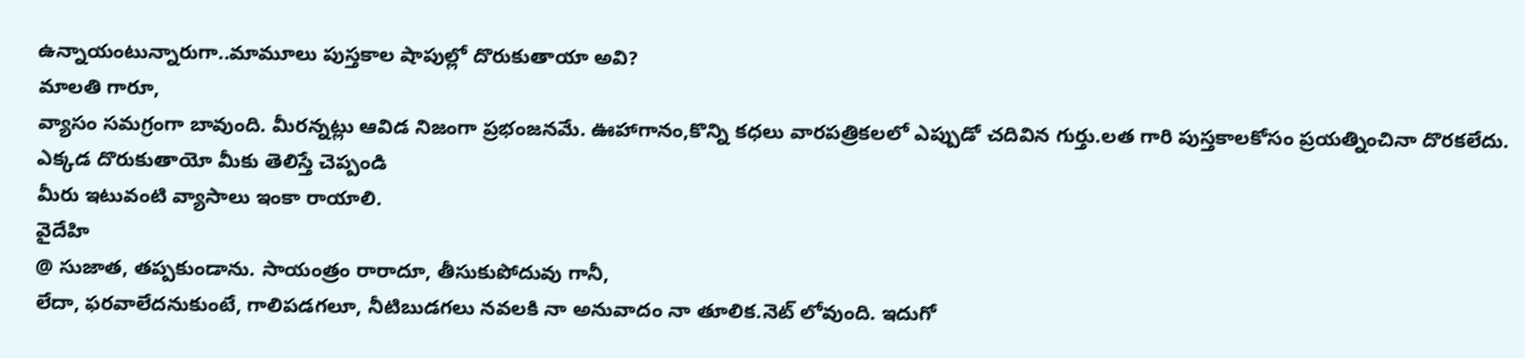ఉన్నాయంటున్నారుగా..మామూలు పుస్తకాల షాపుల్లో దొరుకుతాయా అవి?
మాలతి గారూ,
వ్యాసం సమగ్రంగా బావుంది. మీరన్నట్లు ఆవిడ నిజంగా ప్రభంజనమే. ఊహాగానం,కొన్ని కధలు వారపత్రికలలో ఎప్పుడో చదివిన గుర్తు.లత గారి పుస్తకాలకోసం ప్రయత్నించినా దొరకలేదు. ఎక్కడ దొరుకుతాయో మీకు తెలిస్తే చెప్పండి
మీరు ఇటువంటి వ్యాసాలు ఇంకా రాయాలి.
వైదేహి
@ సుజాత, తప్పకుండాను. సాయంత్రం రారాదూ, తీసుకుపోదువు గానీ,
లేదా, ఫరవాలేదనుకుంటే, గాలిపడగలూ, నీటిబుడగలు నవలకి నా అనువాదం నా తూలిక.నెట్ లోవుంది. ఇదుగో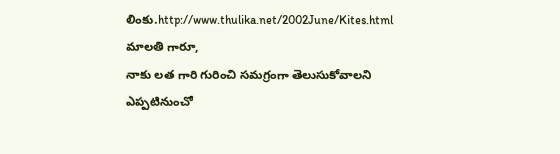లింకు.http://www.thulika.net/2002June/Kites.html
మాలతి గారూ,
నాకు లత గారి గురించి సమగ్రంగా తెలుసుకోవాలని ఎప్పటినుంచో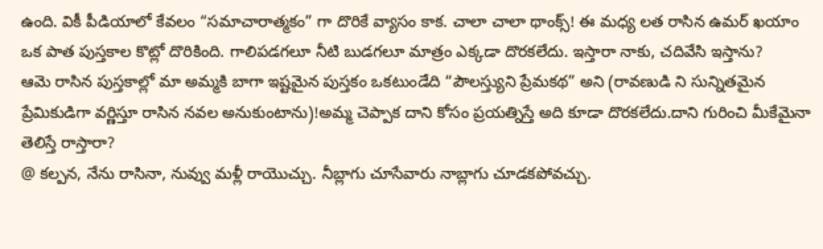ఉంది. వికీ పీడియాలో కేవలం “సమాచారాత్మకం” గా దొరికే వ్యాసం కాక. చాలా చాలా థాంక్స్! ఈ మధ్య లత రాసిన ఉమర్ ఖయాం ఒక పాత పుస్తకాల కొట్లో దొరికింది. గాలిపడగలూ నీటి బుడగలూ మాత్రం ఎక్కడా దొరకలేదు. ఇస్తారా నాకు, చదివేసి ఇస్తాను?
ఆమె రాసిన పుస్తకాల్లో మా అమ్మకి బాగా ఇష్టమైన పుస్తకం ఒకటుండేది “పౌలస్త్యుని ప్రేమకథ” అని (రావణుడి ని సున్నితమైన ప్రేమికుడిగా వర్ణిస్తూ రాసిన నవల అనుకుంటాను)!అమ్మ చెప్పాక దాని కోసం ప్రయత్నిస్తే అది కూడా దొరకలేదు.దాని గురించి మీకేమైనా తెలిస్తే రాస్తారా?
@ కల్పన, నేను రాసినా, నువ్వు మళ్లీ రాయొచ్చు. నీబ్లాగు చూసేవారు నాబ్లాగు చూడకపోవచ్చు.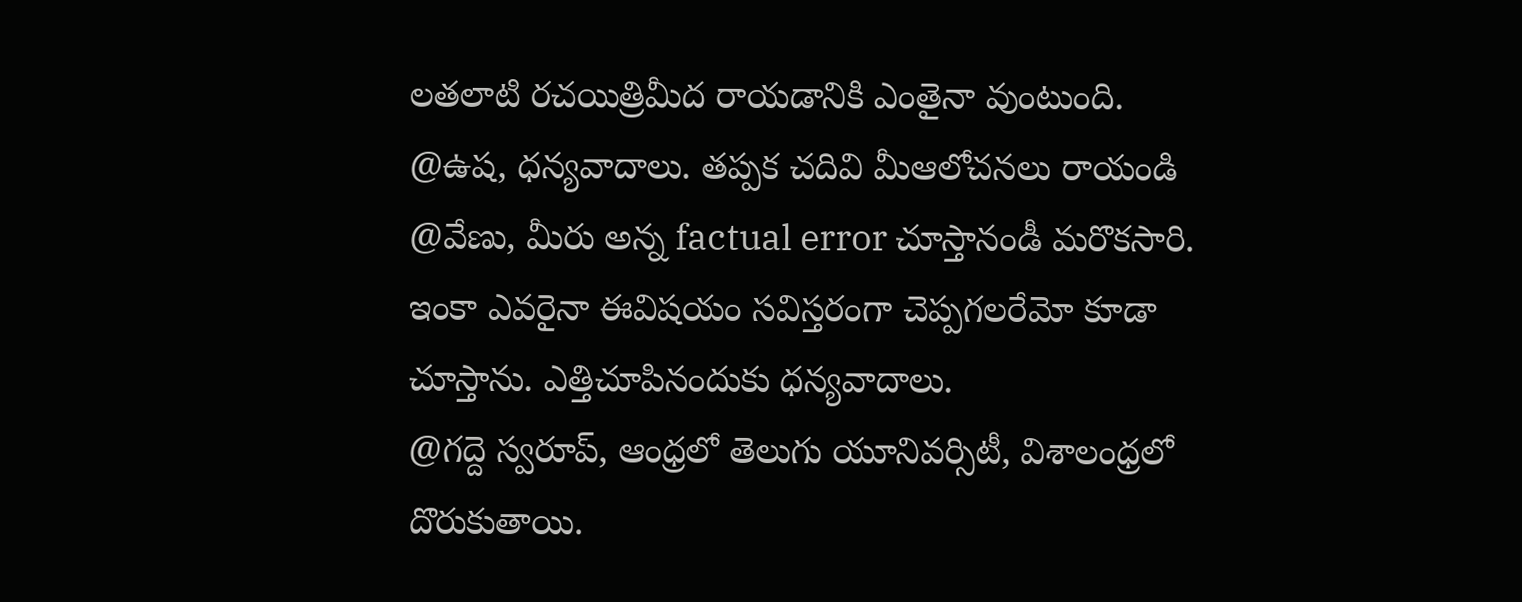లతలాటి రచయిత్రిమీద రాయడానికి ఎంతైనా వుంటుంది.
@ఉష, ధన్యవాదాలు. తప్పక చదివి మీఆలోచనలు రాయండి
@వేణు, మీరు అన్న factual error చూస్తానండీ మరొకసారి. ఇంకా ఎవరైనా ఈవిషయం సవిస్తరంగా చెప్పగలరేమో కూడా చూస్తాను. ఎత్తిచూపినందుకు ధన్యవాదాలు.
@గద్దె స్వరూప్, ఆంధ్రలో తెలుగు యూనివర్సిటీ, విశాలంధ్రలో దొరుకుతాయి.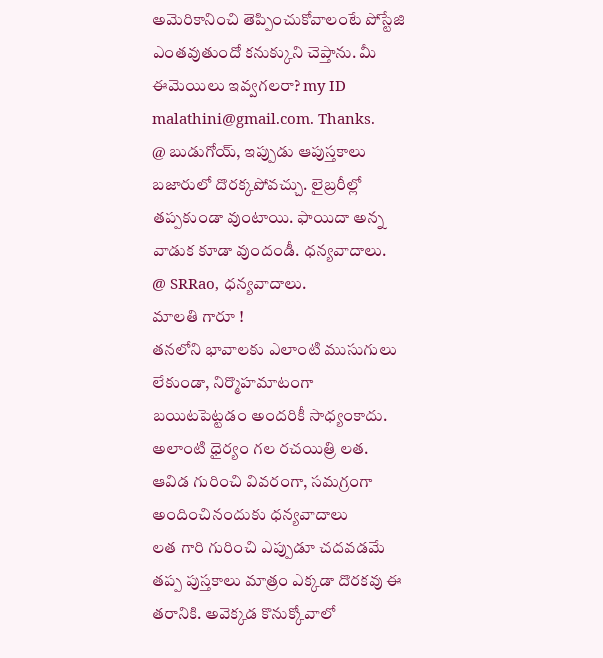అమెరికానించి తెప్పించుకోవాలంటే పోస్టేజి ఎంతవుతుందో కనుక్కుని చెప్తాను. మీ ఈమెయిలు ఇవ్వగలరా? my ID malathini@gmail.com. Thanks.
@ బుడుగోయ్, ఇప్పుడు ఆపుస్తకాలు బజారులో దొరక్కపోవచ్చు. లైబ్రరీల్లో తప్పకుండా వుంటాయి. ఫాయిదా అన్న వాడుక కూడా వుందండీ. ధన్యవాదాలు.
@ SRRao, ధన్యవాదాలు.
మాలతి గారూ !
తనలోని భావాలకు ఎలాంటి ముసుగులు లేకుండా, నిర్మొహమాటంగా బయిటపెట్టడం అందరికీ సాధ్యంకాదు. అలాంటి ధైర్యం గల రచయిత్రి లత. ఆవిడ గురించి వివరంగా, సమగ్రంగా అందించినందుకు ధన్యవాదాలు
లత గారి గురించి ఎప్పుడూ చదవడమే తప్ప పుస్తకాలు మాత్రం ఎక్కడా దొరకవు ఈ తరానికి. అవెక్కడ కొనుక్కోవాలో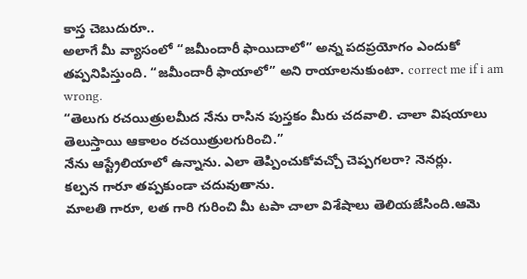కాస్త చెబుదురూ..
అలాగే మీ వ్యాసంలో “జమీందారీ ఫాయిదాలో” అన్న పదప్రయోగం ఎందుకో తప్పనిపిస్తుంది. “జమీందారీ ఫాయాలో” అని రాయాలనుకుంటా. correct me if i am wrong.
“తెలుగు రచయిత్రులమీద నేను రాసిన పుస్తకం మీరు చదవాలి. చాలా విషయాలు తెలుస్తాయి ఆకాలం రచయిత్రులగురించి.”
నేను ఆస్ట్రేలియాలో ఉన్నాను. ఎలా తెప్పించుకోవచ్చో చెప్పగలరా? నెనర్లు.
కల్పన గారూ తప్పకుండా చదువుతాను.
మాలతి గారూ, లత గారి గురించి మీ టపా చాలా విశేషాలు తెలియజేసింది.ఆమె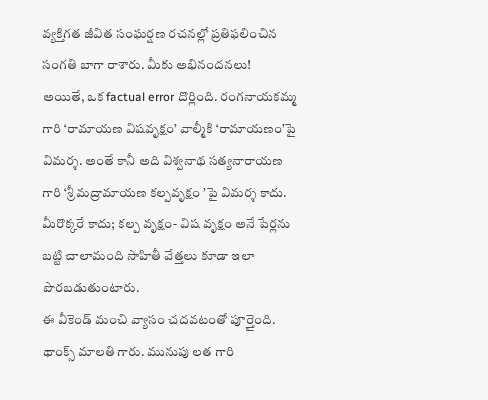వ్యక్తిగత జీవిత సంఘర్షణ రచనల్లో ప్రతిఫలించిన సంగతి బాగా రాశారు. మీకు అభినందనలు!
అయితే, ఒక factual error దొర్లింది. రంగనాయకమ్మ గారి ‘రామాయణ విషవృక్షం’ వాల్మీకి ‘రామాయణం’పై విమర్శ. అంతే కానీ అది విశ్వనాథ సత్యనారాయణ గారి ‘శ్రీ మద్రామాయణ కల్పవృక్షం ’పై విమర్శ కాదు. మీరొక్కరే కాదు; కల్ప వృక్షం- విష వృక్షం అనే పేర్లను బట్టి చాలామంది సాహితీ వేత్తలు కూడా ఇలా పొరబడుతుంటారు.
ఈ వీకెండ్ మంచి వ్యాసం చదవటంతో పూర్తైంది. థాంక్స్ మాలతి గారు. మునుపు లత గారి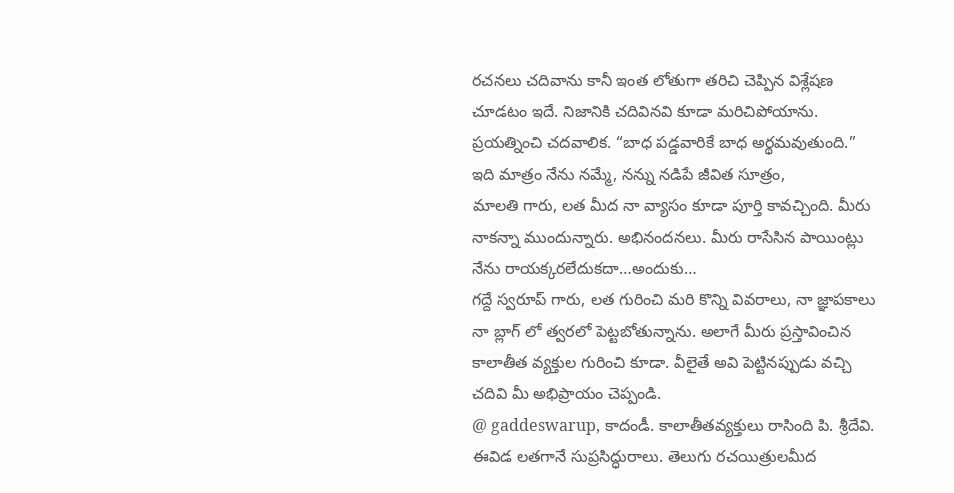రచనలు చదివాను కానీ ఇంత లోతుగా తరిచి చెప్పిన విశ్లేషణ చూడటం ఇదే. నిజానికి చదివినవి కూడా మరిచిపోయాను. ప్రయత్నించి చదవాలిక. “బాధ పడ్డవారికే బాధ అర్థమవుతుంది.” ఇది మాత్రం నేను నమ్మే, నన్ను నడిపే జీవిత సూత్రం,
మాలతి గారు, లత మీద నా వ్యాసం కూడా పూర్తి కావచ్చింది. మీరు నాకన్నా ముందున్నారు. అభినందనలు. మీరు రాసేసిన పాయింట్లు నేను రాయక్కరలేదుకదా…అందుకు…
గద్దే స్వరూప్ గారు, లత గురించి మరి కొన్ని వివరాలు, నా జ్ఞాపకాలు నా బ్లాగ్ లో త్వరలో పెట్టబోతున్నాను. అలాగే మీరు ప్రస్తావించిన కాలాతీత వ్యక్తుల గురించి కూడా. వీలైతే అవి పెట్టినప్పుడు వచ్చి చదివి మీ అభిప్రాయం చెప్పండి.
@ gaddeswarup, కాదండీ. కాలాతీతవ్యక్తులు రాసింది పి. శ్రీదేవి. ఈవిడ లతగానే సుప్రసిద్ధురాలు. తెలుగు రచయిత్రులమీద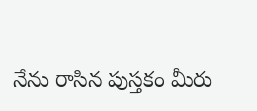నేను రాసిన పుస్తకం మీరు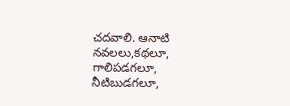చదవాలి. ఆనాటి నవలలు,కథలూ, గాలిపడగలూ, నీటిబుడగలూ,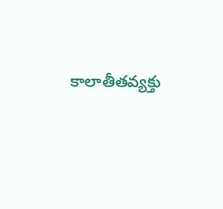కాలాతీతవ్యక్తు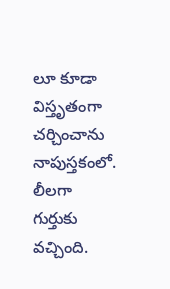లూ కూడా విస్తృతంగా చర్చించాను నాపుస్తకంలో.
లీలగా గుర్తుకు వచ్చింది.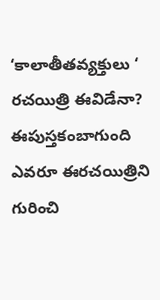‘కాలాతీతవ్యక్తులు ‘ రచయిత్రి ఈవిడేనా? ఈపుస్తకంబాగుంది ఎవరూ ఈరచయిత్రిని గురించి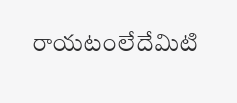రాయటంలేదేమిటి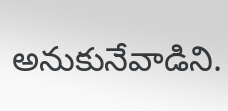అనుకునేవాడిని.